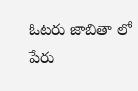ఓటరు జాబితా లో పేరు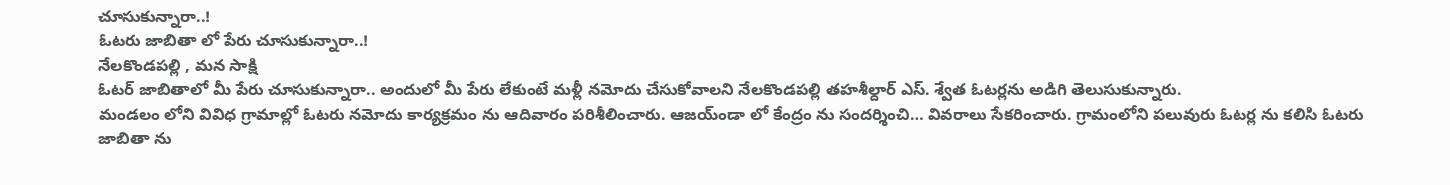చూసుకున్నారా..!
ఓటరు జాబితా లో పేరు చూసుకున్నారా..!
నేలకొండపల్లి , మన సాక్షి
ఓటర్ జాబితాలో మీ పేరు చూసుకున్నారా.. అందులో మీ పేరు లేకుంటే మళ్లీ నమోదు చేసుకోవాలని నేలకొండపల్లి తహశీల్దార్ ఎస్. శ్వేత ఓటర్లను అడిగి తెలుసుకున్నారు.
మండలం లోని వివిధ గ్రామాల్లో ఓటరు నమోదు కార్యక్రమం ను ఆదివారం పరిశీలించారు. ఆజయ్ండా లో కేంద్రం ను సందర్శించి… వివరాలు సేకరించారు. గ్రామంలోని పలువురు ఓటర్ల ను కలిసి ఓటరు జాబితా ను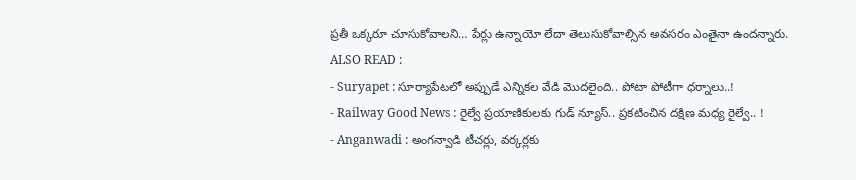ప్రతీ ఒక్కరూ చూసుకోవాలని… పేర్లు ఉన్నాయో లేదా తెలుసుకోవాల్సిన అవసరం ఎంతైనా ఉందన్నారు.
ALSO READ :
- Suryapet : సూర్యాపేటలో అప్పుడే ఎన్నికల వేడి మొదలైంది.. పోటా పోటీగా ధర్నాలు..!
- Railway Good News : రైల్వే ప్రయాణికులకు గుడ్ న్యూస్.. ప్రకటించిన దక్షిణ మధ్య రైల్వే.. !
- Anganwadi : అంగన్వాడి టీచర్లు, వర్కర్లకు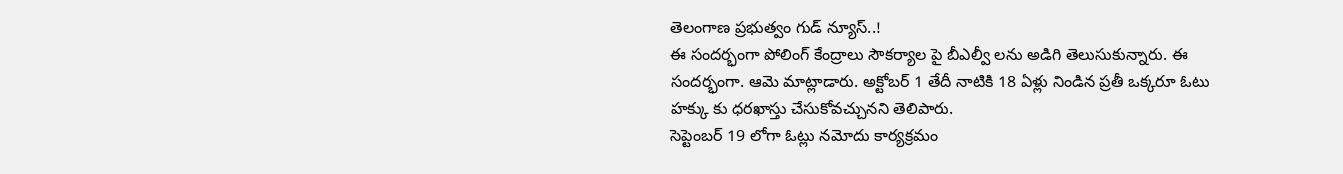తెలంగాణ ప్రభుత్వం గుడ్ న్యూస్..!
ఈ సందర్భంగా పోలింగ్ కేంద్రాలు సౌకర్యాల పై బీఎల్వీ లను అడిగి తెలుసుకున్నారు. ఈ సందర్భంగా. ఆమె మాట్లాడారు. అక్టోబర్ 1 తేదీ నాటికి 18 ఏళ్లు నిండిన ప్రతీ ఒక్కరూ ఓటు హక్కు కు ధరఖాస్తు చేసుకోవచ్చునని తెలిపారు.
సెప్టెంబర్ 19 లోగా ఓట్లు నమోదు కార్యక్రమం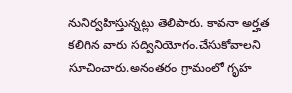నునిర్వహిస్తున్నట్లు తెలిపారు. కావనా అర్హత కలిగిన వారు సద్వినియోగం.చేసుకోవాలని సూచించారు.అనంతరం గ్రామంలో గృహ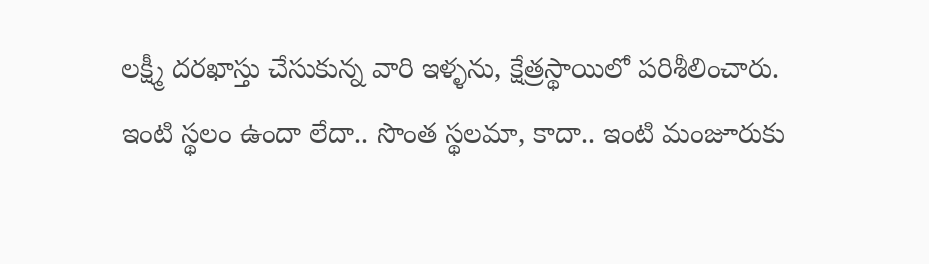లక్ష్మీ దరఖాస్తు చేసుకున్న వారి ఇళ్ళను, క్షేత్రస్థాయిలో పరిశీలించారు.
ఇంటి స్థలం ఉందా లేదా.. సొంత స్థలమా, కాదా.. ఇంటి మంజూరుకు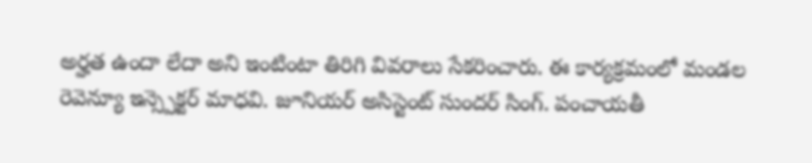అర్హత ఉందా లేదా అని ఇంటింటా తిరిగి వివరాలు సేకరించారు. ఈ కార్యక్రమంలో మండల రెవెన్యూ ఇన్స్పెక్టర్ మాధవి. జూనియర్ అసిస్టెంట్ సుందర్ సింగ్. పంచాయతీ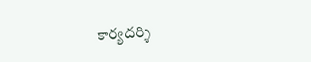కార్యదర్శి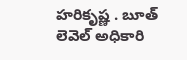హరికృష్ణ . బూత్ లెవెల్ అధికారి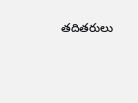తదితరులు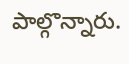పాల్గొన్నారు.